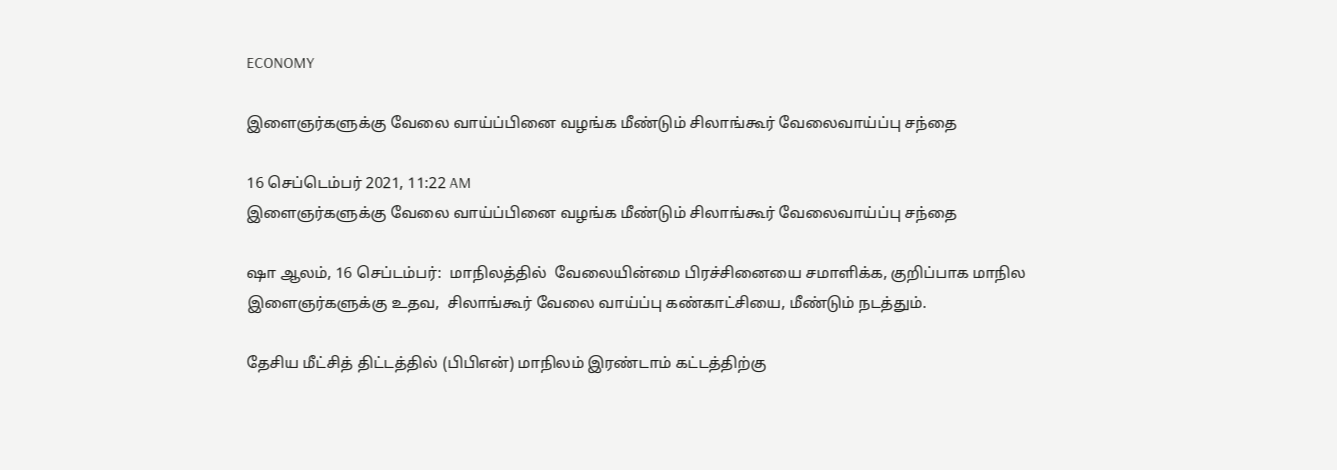ECONOMY

இளைஞர்களுக்கு வேலை வாய்ப்பினை வழங்க மீண்டும் சிலாங்கூர் வேலைவாய்ப்பு சந்தை

16 செப்டெம்பர் 2021, 11:22 AM
இளைஞர்களுக்கு வேலை வாய்ப்பினை வழங்க மீண்டும் சிலாங்கூர் வேலைவாய்ப்பு சந்தை

ஷா ஆலம், 16 செப்டம்பர்:  மாநிலத்தில்  வேலையின்மை பிரச்சினையை சமாளிக்க, குறிப்பாக மாநில இளைஞர்களுக்கு உதவ,  சிலாங்கூர் வேலை வாய்ப்பு கண்காட்சியை, மீண்டும் நடத்தும்.

தேசிய மீட்சித் திட்டத்தில் (பிபிஎன்) மாநிலம் இரண்டாம் கட்டத்திற்கு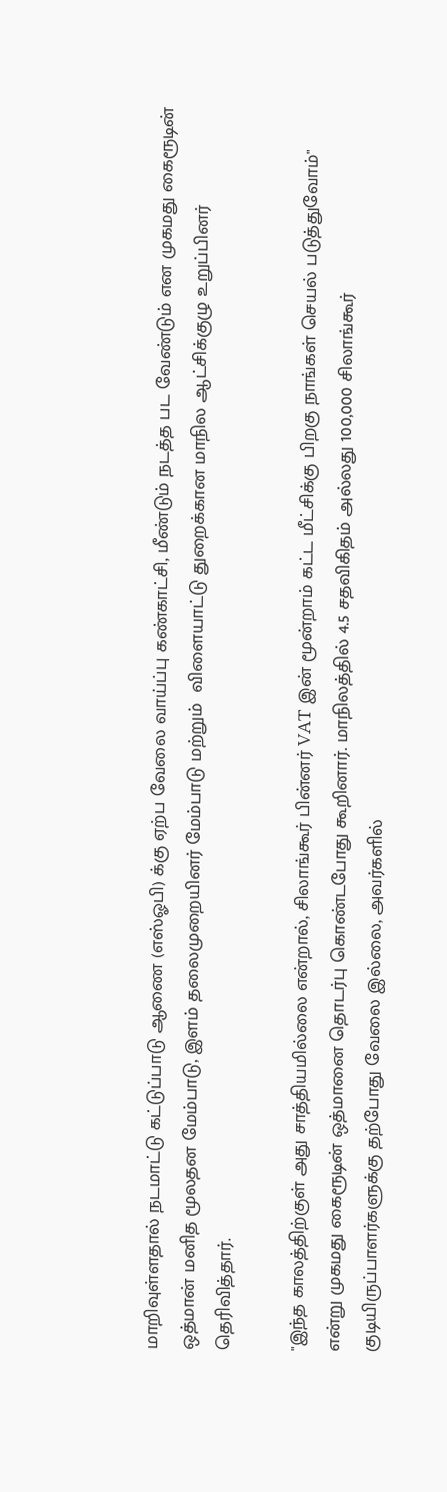மாறிவுள்ளதால் நடமாட்டு கட்டுப்பாடு ஆணை (எஸ்ஓபி) க்கு ஏற்ப வேலை வாய்ப்பு கண்காட்சி, மீண்டும் நடத்த பட வேண்டும் என முகமது கைரூடின் ஒத்மான் மனித மூலதன மேம்பாடு, இளம் தலைமுறையினர் மேம்பாடு மற்றும்  விளையாட்டு துறைக்கான மாநில ஆட்சிக்குழு உறுப்பினர் தெரிவித்தார்.

"இந்த காலத்திற்குள் அது சாத்தியமில்லை என்றால், சிலாங்கூர் பின்னர் VAT இன் மூன்றாம் கட்ட மீட்சிக்கு பிறகு நாங்கள் செயல் படுத்துவோம்" என்று முகமது கைரூடின் ஒத்மானை தொடர்பு கொண்டபோது கூறினார். மாநிலத்தில் 4.5 சதவிகிதம் அல்லது 100,000 சிலாங்கூர் குடியிருப்பாளர்களுக்கு தற்போது வேலை இல்லை, அவர்களில்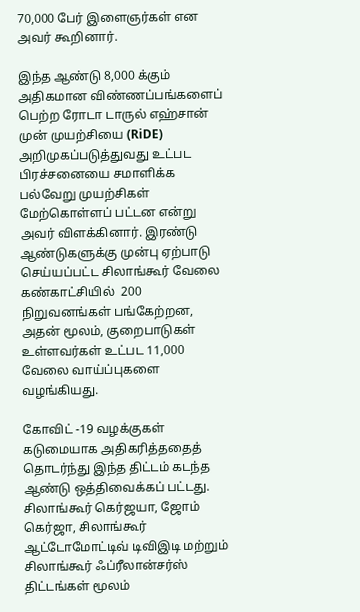70,000 பேர் இளைஞர்கள் என  அவர் கூறினார்.

இந்த ஆண்டு 8,000 க்கும் அதிகமான விண்ணப்பங்களைப் பெற்ற ரோடா டாருல் எஹ்சான் முன் முயற்சியை (RiDE) அறிமுகப்படுத்துவது உட்பட பிரச்சனையை சமாளிக்க பல்வேறு முயற்சிகள் மேற்கொள்ளப் பட்டன என்று அவர் விளக்கினார். இரண்டு ஆண்டுகளுக்கு முன்பு ஏற்பாடு செய்யப்பட்ட சிலாங்கூர் வேலை கண்காட்சியில்  200 நிறுவனங்கள் பங்கேற்றன,  அதன் மூலம், குறைபாடுகள் உள்ளவர்கள் உட்பட 11,000 வேலை வாய்ப்புகளை வழங்கியது.

கோவிட் -19 வழக்குகள் கடுமையாக அதிகரித்ததைத் தொடர்ந்து இந்த திட்டம் கடந்த ஆண்டு ஒத்திவைக்கப் பட்டது. சிலாங்கூர் கெர்ஜயா, ஜோம் கெர்ஜா, சிலாங்கூர் ஆட்டோமோட்டிவ் டிவிஇடி மற்றும் சிலாங்கூர் ஃப்ரீலான்சர்ஸ் திட்டங்கள் மூலம்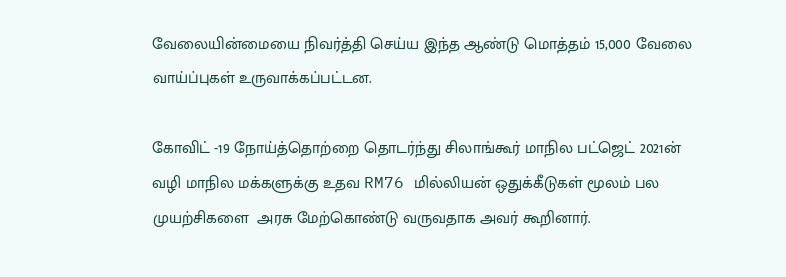வேலையின்மையை நிவர்த்தி செய்ய இந்த ஆண்டு மொத்தம் 15,000 வேலை வாய்ப்புகள் உருவாக்கப்பட்டன.

கோவிட் -19 நோய்த்தொற்றை தொடர்ந்து சிலாங்கூர் மாநில பட்ஜெட் 2021ன் வழி மாநில மக்களுக்கு உதவ RM76 மில்லியன் ஒதுக்கீடுகள் மூலம் பல முயற்சிகளை  அரசு மேற்கொண்டு வருவதாக அவர் கூறினார்.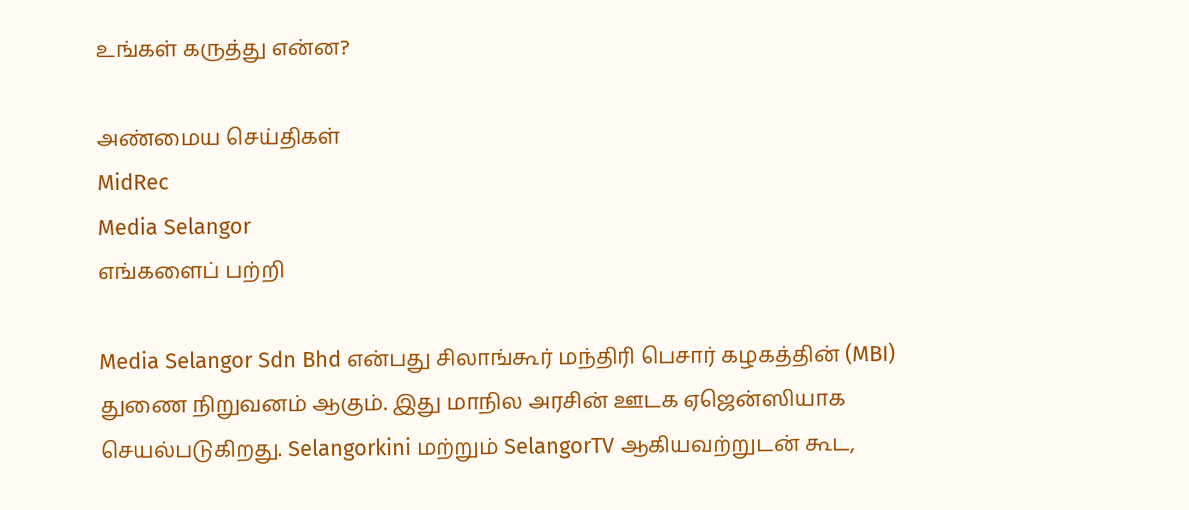உங்கள் கருத்து என்ன?

அண்மைய செய்திகள்
MidRec
Media Selangor
எங்களைப் பற்றி

Media Selangor Sdn Bhd என்பது சிலாங்கூர் மந்திரி பெசார் கழகத்தின் (MBI) துணை நிறுவனம் ஆகும். இது மாநில அரசின் ஊடக ஏஜென்ஸியாக செயல்படுகிறது. Selangorkini மற்றும் SelangorTV ஆகியவற்றுடன் கூட,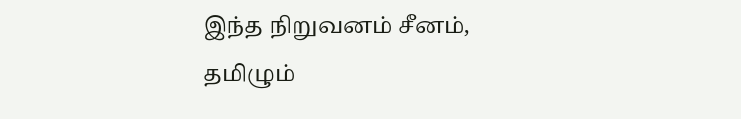இந்த நிறுவனம் சீனம், தமிழும்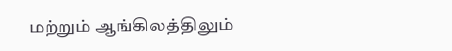மற்றும் ஆங்கிலத்திலும்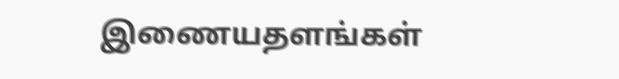இணையதளங்கள்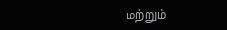மற்றும்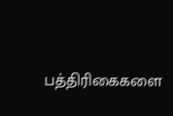பத்திரிகைகளை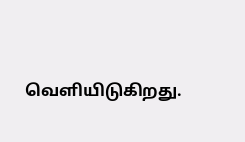வெளியிடுகிறது.